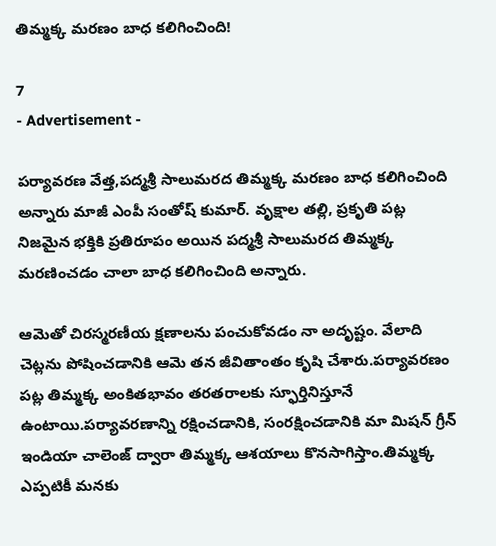తిమ్మక్క మరణం బాధ కలిగించింది!

7
- Advertisement -

పర్యావరణ వేత్త,పద్మశ్రీ సాలుమరద తిమ్మక్క మరణం బాధ కలిగించింది అన్నారు మాజీ ఎంపీ సంతోష్ కుమార్. వృక్షాల తల్లి, ప్రకృతి పట్ల నిజమైన భక్తికి ప్రతిరూపం అయిన పద్మశ్రీ సాలుమరద తిమ్మక్క మరణించడం చాలా బాధ కలిగించింది అన్నారు.

ఆమెతో చిరస్మరణీయ క్షణాలను పంచుకోవడం నా అదృష్టం. వేలాది చెట్లను పోషించడానికి ఆమె తన జీవితాంతం కృషి చేశారు.పర్యావరణం పట్ల తిమ్మక్క అంకితభావం తరతరాలకు స్ఫూర్తినిస్తూనే ఉంటాయి.పర్యావరణాన్ని రక్షించడానికి, సంరక్షించడానికి మా మిషన్ గ్రీన్ ఇండియా చాలెంజ్ ద్వారా తిమ్మక్క ఆశయాలు కొనసాగిస్తాం.తిమ్మక్క ఎప్పటికీ మనకు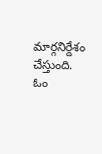మార్గనిర్దేశం చేస్తుంది. ఓం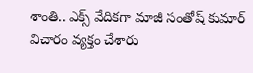శాంతి.. ఎక్స్ వేదికగా మాజీ సంతోష్ కుమార్ విచారం వ్యక్తం చేశారు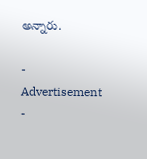అన్నారు.

- Advertisement -